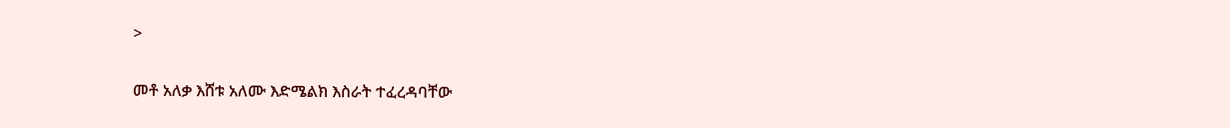>

መቶ አለቃ እሸቱ አለሙ እድሜልክ እስራት ተፈረዳባቸው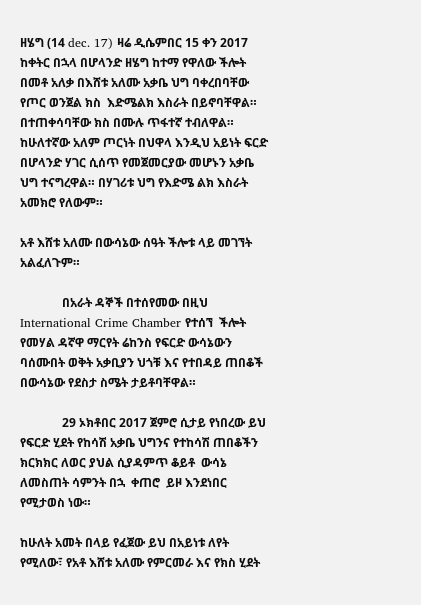ዘሄግ (14 dec. 17) ዛሬ ዲሴምበር 15 ቀን 2017 ከቀትር በኋላ በሆላንድ ዘሄግ ከተማ የዋለው ችሎት በመቶ አለቃ በእሸቱ አለሙ አቃቤ ህግ ባቀረበባቸው የጦር ወንጀል ክስ  እድሜልክ እስራት በይኖባቸዋል። በተጠቀሳባቸው ክስ በሙሉ ጥፋተኛ ተብለዋል። ከሁለተኛው አለም ጦርነት በህዋላ እንዲህ አይነት ፍርድ በሆላንድ ሃገር ሲሰጥ የመጀመርያው መሆኑን አቃቤ ህግ ተናግረዋል። በሃገሪቱ ህግ የእድሜ ልክ እስራት አመክሮ የለውም።

አቶ እሸቱ አለሙ በውሳኔው ሰዓት ችሎቱ ላይ መገኘት አልፈለጉም።

              በአራት ዳኞች በተሰየመው በዚህ International Crime Chamber የተሰኘ  ችሎት የመሃል ዳኛዋ ማርየት ሬከንስ የፍርድ ውሳኔውን ባሰሙበት ወቅት አቃቢያን ህጎቹ እና የተበዳይ ጠበቆች በውሳኔው የደስታ ስሜት ታይቶባቸዋል።

              29 ኦክቶበር 2017 ጀምሮ ሲታይ የነበረው ይህ የፍርድ ሂደት የከሳሽ አቃቤ ህግንና የተከሳሽ ጠበቆችን ክርክክር ለወር ያህል ሲያዳምጥ ቆይቶ  ውሳኔ ለመስጠት ሳምንት በኋ  ቀጠሮ  ይዞ እንደነበር የሚታወስ ነው።

ከሁለት አመት በላይ የፈጀው ይህ በአይነቱ ለየት የሚለው፣ የአቶ እሸቱ አለሙ የምርመራ እና የክስ ሂደት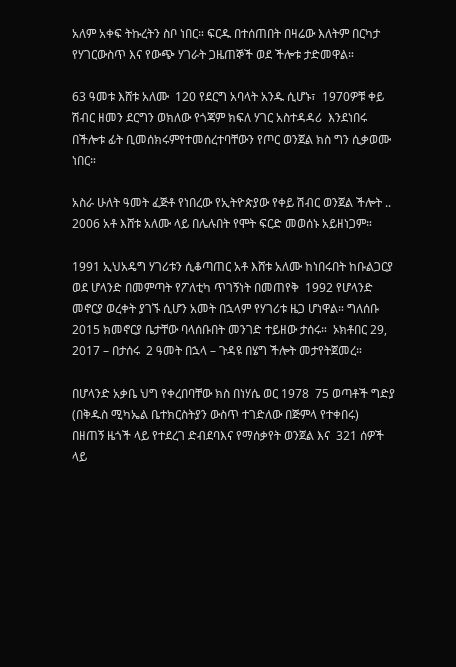አለም አቀፍ ትኩረትን ስቦ ነበር። ፍርዱ በተሰጠበት በዛሬው እለትም በርካታ የሃገርውስጥ እና የውጭ ሃገራት ጋዜጠኞች ወደ ችሎቱ ታድመዋል።

63 ዓመቱ እሸቱ አለሙ  120 የደርግ አባላት አንዱ ሲሆኑ፣  1970ዎቹ ቀይ ሽብር ዘመን ደርግን ወክለው የጎጃም ክፍለ ሃገር አስተዳዳሪ  እንደነበሩ በችሎቱ ፊት ቢመሰክሩምየተመሰረተባቸውን የጦር ወንጀል ክስ ግን ሲቃወሙ ነበር።

አስራ ሁለት ዓመት ፈጅቶ የነበረው የኢትዮጵያው የቀይ ሽብር ወንጀል ችሎት .. 2006 አቶ እሸቱ አለሙ ላይ በሌሉበት የሞት ፍርድ መወሰኑ አይዘነጋም።

1991 ኢህአዴግ ሃገሪቱን ሲቆጣጠር አቶ እሸቱ አለሙ ከነበሩበት ከቡልጋርያ ወደ ሆላንድ በመምጣት የፖለቲካ ጥገኝነት በመጠየቅ  1992 የሆላንድ መኖርያ ወረቀት ያገኙ ሲሆን አመት በኋላም የሃገሪቱ ዜጋ ሆነዋል። ግለሰቡ   2015 ክመኖርያ ቤታቸው ባላሰቡበት መንገድ ተይዘው ታሰሩ።  ኦክቶበር 29, 2017 – በታሰሩ  2 ዓመት በኋላ – ጉዳዩ በሄግ ችሎት መታየትጀመረ።

በሆላንድ አቃቤ ህግ የቀረበባቸው ክስ በነሃሴ ወር 1978  75 ወጣቶች ግድያ (በቅዱስ ሚካኤል ቤተክርስትያን ውስጥ ተገድለው በጅምላ የተቀበሩ)  በዘጠኝ ዜጎች ላይ የተደረገ ድብደባእና የማሰቃየት ወንጀል እና  321 ሰዎች ላይ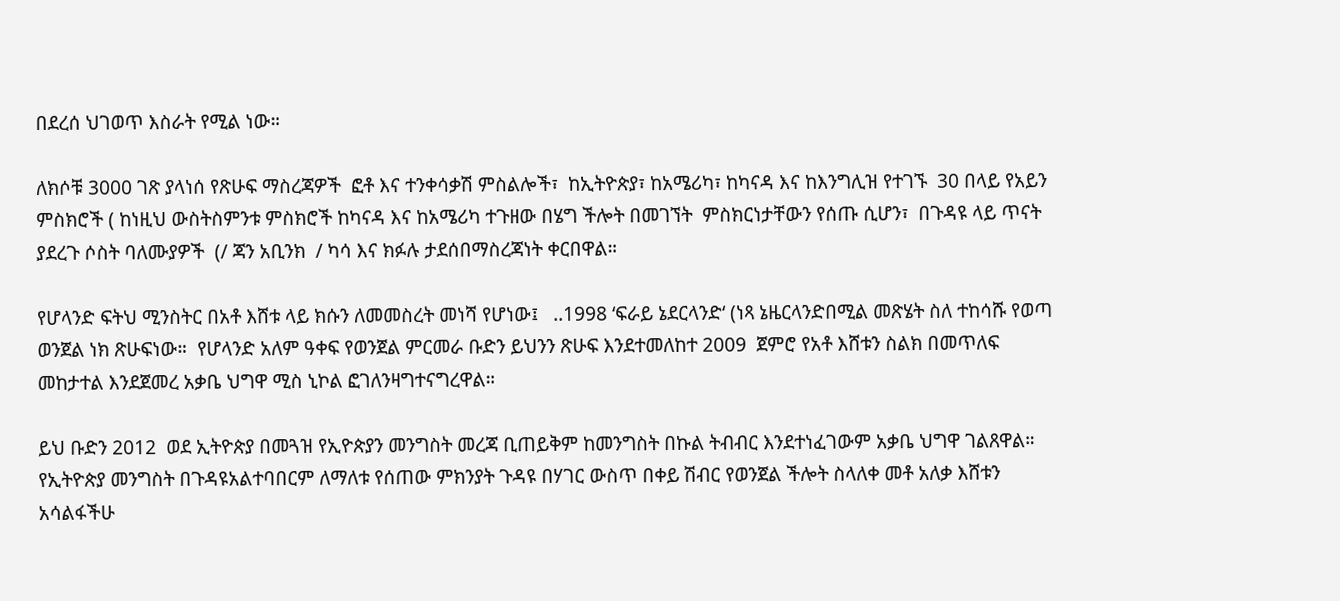በደረሰ ህገወጥ እስራት የሚል ነው።

ለክሶቹ 3000 ገጽ ያላነሰ የጽሁፍ ማስረጃዎች  ፎቶ እና ተንቀሳቃሽ ምስልሎች፣  ከኢትዮጵያ፣ ከአሜሪካ፣ ከካናዳ እና ከእንግሊዝ የተገኙ  30 በላይ የአይን ምስክሮች ( ከነዚህ ውስትስምንቱ ምስክሮች ከካናዳ እና ከአሜሪካ ተጉዘው በሄግ ችሎት በመገኘት  ምስክርነታቸውን የሰጡ ሲሆን፣  በጉዳዩ ላይ ጥናት ያደረጉ ሶስት ባለሙያዎች  (/ ጃን አቢንክ  / ካሳ እና ክፉሉ ታደሰበማስረጃነት ቀርበዋል።

የሆላንድ ፍትህ ሚንስትር በአቶ እሸቱ ላይ ክሱን ለመመስረት መነሻ የሆነው፤   ..1998 ‘ፍራይ ኔደርላንድ‘ (ነጻ ኔዜርላንድበሚል መጽሄት ስለ ተከሳሹ የወጣ ወንጀል ነክ ጽሁፍነው።  የሆላንድ አለም ዓቀፍ የወንጀል ምርመራ ቡድን ይህንን ጽሁፍ እንደተመለከተ 2009  ጀምሮ የአቶ እሸቱን ስልክ በመጥለፍ መከታተል እንደጀመረ አቃቤ ህግዋ ሚስ ኒኮል ፎገለንዛግተናግረዋል።

ይህ ቡድን 2012  ወደ ኢትዮጵያ በመጓዝ የኢዮጵያን መንግስት መረጃ ቢጠይቅም ከመንግስት በኩል ትብብር እንደተነፈገውም አቃቤ ህግዋ ገልጸዋል። የኢትዮጵያ መንግስት በጉዳዩአልተባበርም ለማለቱ የሰጠው ምክንያት ጉዳዩ በሃገር ውስጥ በቀይ ሽብር የወንጀል ችሎት ስላለቀ መቶ አለቃ እሸቱን አሳልፋችሁ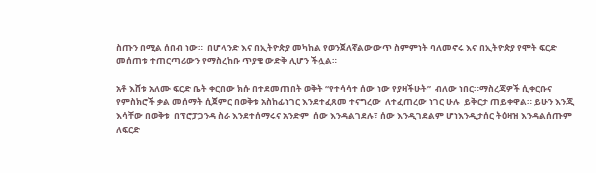ስጡን በሚል ሰበብ ነው።  በሆላንድ እና በኢትዮጵያ መካከል የወንጀለኛልውውጥ ስምምነት ባለመኖሩ እና በኢትዮጵያ የሞት ፍርድ መሰጠቱ ተጠርጣሪውን የማስረከቡ ጥያቄ ውድቅ ሊሆን ችሏል።

አቶ እሸቱ አለሙ ፍርድ ቤት ቀርበው ክሱ በተደመጠበት ወቅት “የተሳሳተ ሰው ነው የያዛችሁት”  ብለው ነበር።ማስረጃዎች ሲቀርቡና የምስክሮች ቃል መሰማት ሲጀምር በወቅቱ አስከፊነገር እንደተፈጸመ ተናግረው  ለተፈጠረው ነገር ሁሉ  ይቅርታ ጠይቀዋል። ይሁን እንጂ  እሳቸው በወቅቱ  በፕሮፓጋንዳ ስራ እንደተሰማሩና አንድም  ሰው እንዳልገደሉ፣ ሰው እንዲገደልም ሆነእንዲታሰር ትዕዛዝ እንዳልሰጡም ለፍርድ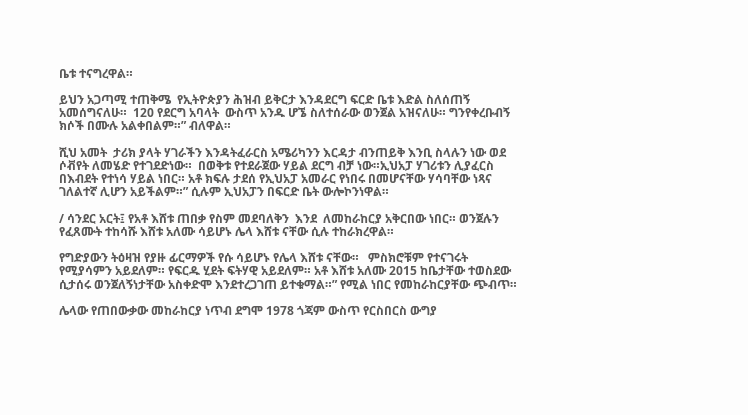ቤቱ ተናግረዋል።

ይህን አጋጣሚ ተጠቅሜ  የኢትዮጵያን ሕዝብ ይቅርታ እንዳደርግ ፍርድ ቤቱ እድል ስለሰጠኝ አመሰግናለሁ።  120 የደርግ አባላት  ውስጥ አንዱ ሆኜ ስለተሰራው ወንጀል አዝናለሁ። ግንየቀረቡብኝ ክሶች በሙሉ አልቀበልም።” ብለዋል።

ሺህ አመት  ታሪክ ያላት ሃገራችን እንዳትፈራርስ አሜሪካንን እርዳታ ብንጠይቅ እንቢ ስላሉን ነው ወደ ሶቭየት ለመሄድ የተገደድነው።  በወቅቱ የተደራጀው ሃይል ደርግ ብቻ ነው።ኢህአፓ ሃገሪቱን ሊያፈርስ በእብደት የተነሳ ሃይል ነበር። አቶ ክፍሉ ታደሰ የኢህአፓ አመራር የነበሩ በመሆናቸው ሃሳባቸው ነጻና ገለልተኛ ሊሆን አይችልም።” ሲሉም ኢህአፓን በፍርድ ቤት ውሎኮንነዋል።

/ ሳንደር አርት፤ የአቶ እሸቱ ጠበቃ የስም መደባለቅን  እንደ  ለመከራከርያ አቅርበው ነበር። ወንጀሉን የፈጸሙት ተከሳሹ እሸቱ አለሙ ሳይሆኑ ሌላ እሸቱ ናቸው ሲሉ ተከራክረዋል።

የግድያውን ትዕዛዝ የያዙ ፊርማዎች የሱ ሳይሆኑ የሌላ እሸቱ ናቸው።   ምስክሮቹም የተናገሩት የሚያሳምን አይደለም። የፍርዱ ሂደት ፍትሃዊ አይደለም። አቶ እሸቱ አለሙ 2015 ከቤታቸው ተወስደው ሲታሰሩ ወንጀለኝነታቸው አስቀድሞ እንደተረጋገጠ ይተቁማል።” የሚል ነበር የመከራከርያቸው ጭብጥ።

ሌላው የጠበውቃው መከራከርያ ነጥብ ደግሞ 1978 ጎጃም ውስጥ የርስበርስ ውግያ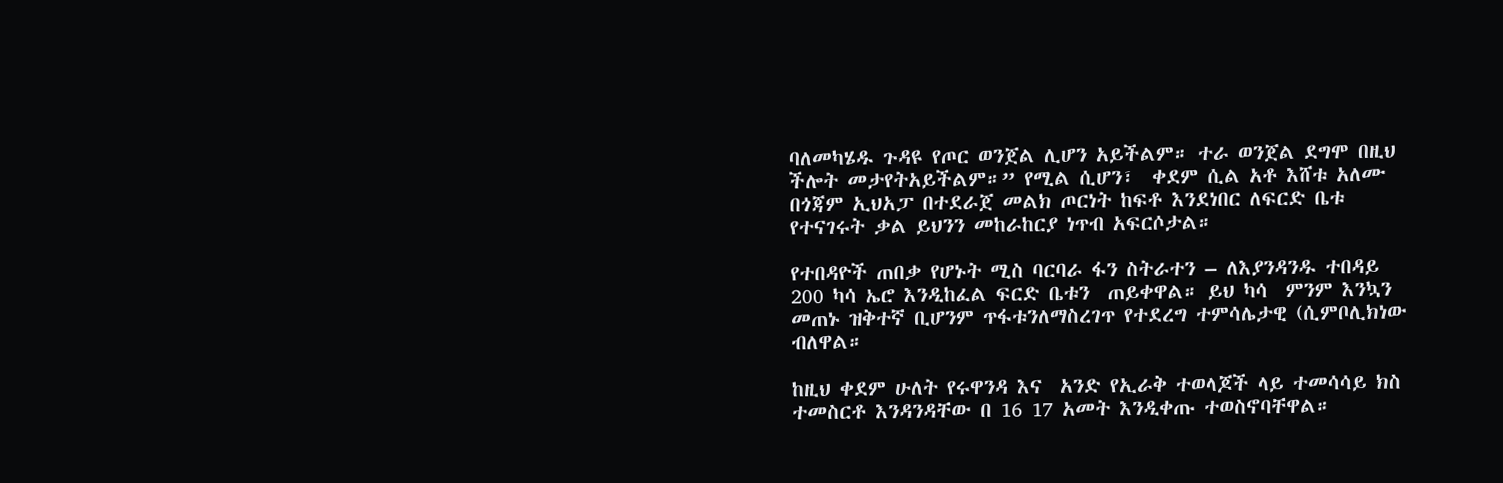ባለመካሄዱ ጉዳዩ የጦር ወንጀል ሊሆን አይችልም። ተራ ወንጀል ደግሞ በዚህ ችሎት መታየትአይችልም።” የሚል ሲሆን፣  ቀደም ሲል አቶ እሸቱ አለሙ በጎጃም ኢህአፓ በተደራጀ መልክ ጦርነት ከፍቶ እንደነበር ለፍርድ ቤቱ የተናገሩት ቃል ይህንን መከራከርያ ነጥብ አፍርሶታል።

የተበዳዮች ጠበቃ የሆኑት ሚስ ባርባራ ፋን ስትራተን – ለእያንዳንዱ ተበዳይ 200 ካሳ ኤሮ እንዲከፈል ፍርድ ቤቱን  ጠይቀዋል። ይህ ካሳ  ምንም እንኳን መጠኑ ዝቅተኛ ቢሆንም ጥፋቱንለማስረገጥ የተደረግ ተምሳሌታዊ (ሲምቦሊክነው ብለዋል።

ከዚህ ቀደም ሁለት የሩዋንዳ እና  አንድ የኢራቅ ተወላጆች ላይ ተመሳሳይ ክስ ተመስርቶ እንዳንዳቸው በ 16 17 አመት እንዲቀጡ ተወስኖባቸዋል።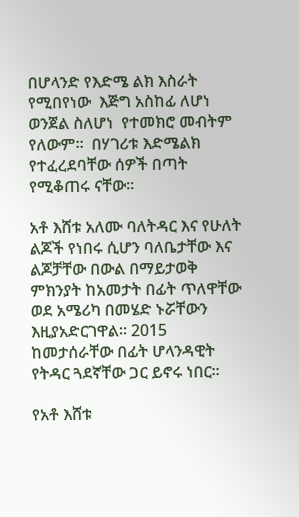በሆላንድ የእድሜ ልክ እስራት የሚበየነው  እጅግ አስከፊ ለሆነ ወንጀል ስለሆነ  የተመክሮ መብትም የለውም።  በሃገሪቱ እድሜልክ የተፈረደባቸው ሰዎች በጣት የሚቆጠሩ ናቸው።

አቶ እሸቱ አለሙ ባለትዳር እና የሁለት ልጆች የነበሩ ሲሆን ባለቤታቸው እና ልጆቻቸው በውል በማይታወቅ ምክንያት ከአመታት በፊት ጥለዋቸው ወደ አሜሪካ በመሄድ ኑሯቸውን እዚያአድርገዋል። 2015 ከመታሰራቸው በፊት ሆላንዳዊት የትዳር ጓደኛቸው ጋር ይኖሩ ነበር።

የአቶ እሸቱ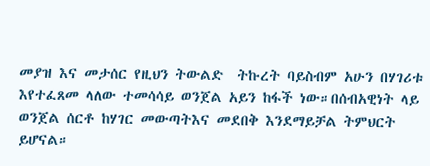መያዝ እና መታሰር የዚህን ትውልድ  ትኩረት ባይስብም አሁን በሃገሪቱ እየተፈጸመ ላለው ተመሳሳይ ወንጀል አይን ከፋች ነው።በሰብአዊነት ላይ ወንጀል ሰርቶ ከሃገር መውጣትእና መደበቅ እንደማይቻል ትምህርት ይሆናል።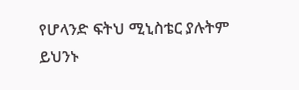የሆላንድ ፍትህ ሚኒስቴር ያሉትም ይህንኑ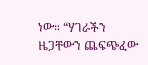ነው። “ሃገራችን ዜጋቸውን ጨፍጭፈው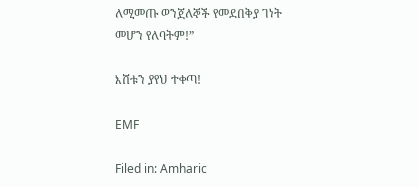ለሚመጡ ወንጀለኞች የመደበቅያ ገነት መሆን የለባትም!”

እሸቱን ያየህ ተቀጣ!

EMF

Filed in: Amharic